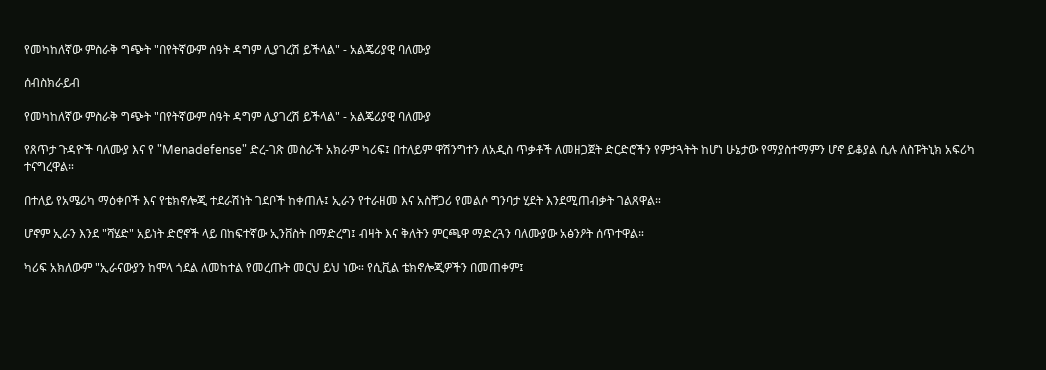የመካከለኛው ምስራቅ ግጭት "በየትኛውም ሰዓት ዳግም ሊያገረሽ ይችላል" - አልጄሪያዊ ባለሙያ

ሰብስክራይብ

የመካከለኛው ምስራቅ ግጭት "በየትኛውም ሰዓት ዳግም ሊያገረሽ ይችላል" - አልጄሪያዊ ባለሙያ

የጸጥታ ጉዳዮች ባለሙያ እና የ "Menadefense" ድረ-ገጽ መስራች አክራም ካሪፍ፤ በተለይም ዋሽንግተን ለአዲስ ጥቃቶች ለመዘጋጀት ድርድሮችን የምታጓትት ከሆነ ሁኔታው የማያስተማምን ሆኖ ይቆያል ሲሉ ለስፑትኒክ አፍሪካ ተናግረዋል።

በተለይ የአሜሪካ ማዕቀቦች እና የቴክኖሎጂ ተደራሽነት ገደቦች ከቀጠሉ፤ ኢራን የተራዘመ እና አስቸጋሪ የመልሶ ግንባታ ሂደት እንደሚጠብቃት ገልጸዋል።

ሆኖም ኢራን እንደ "ሻሄድ" አይነት ድሮኖች ላይ በከፍተኛው ኢንቨስት በማድረግ፤ ብዛት እና ቅለትን ምርጫዋ ማድረጓን ባለሙያው አፅንዖት ሰጥተዋል።

ካሪፍ አክለውም "ኢራናውያን ከሞላ ጎደል ለመከተል የመረጡት መርህ ይህ ነው። የሲቪል ቴክኖሎጂዎችን በመጠቀም፤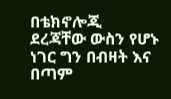በቴክኖሎጂ ደረጃቸው ውስን የሆኑ ነገር ግን በብዛት እና በጣም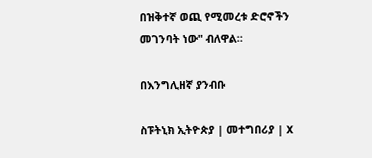በዝቅተኛ ወጪ የሚመረቱ ድሮኖችን መገንባት ነው" ብለዋል።

በእንግሊዘኛ ያንብቡ

ስፑትኒክ ኢትዮጵያ | መተግበሪያ | X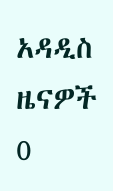አዳዲስ ዜናዎች
0